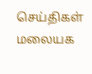செய்திகள்
மலையக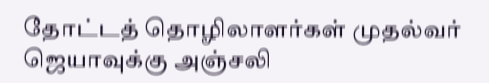தோட்டத் தொழிலாளர்கள் முதல்வர் ஜெயாவுக்கு அஞ்சலி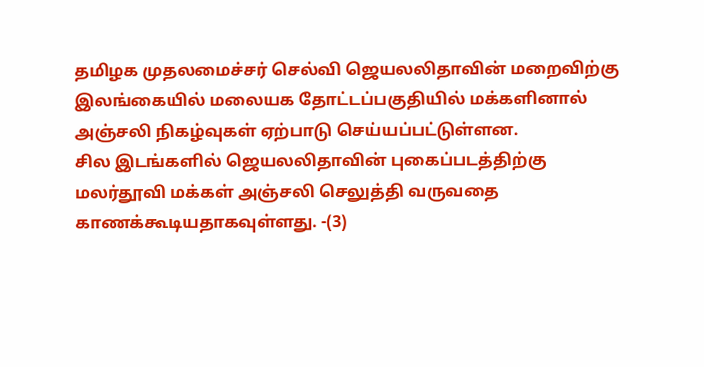தமிழக முதலமைச்சர் செல்வி ஜெயலலிதாவின் மறைவிற்கு இலங்கையில் மலையக தோட்டப்பகுதியில் மக்களினால் அஞ்சலி நிகழ்வுகள் ஏற்பாடு செய்யப்பட்டுள்ளன.
சில இடங்களில் ஜெயலலிதாவின் புகைப்படத்திற்கு மலர்தூவி மக்கள் அஞ்சலி செலுத்தி வருவதை காணக்கூடியதாகவுள்ளது. -(3)